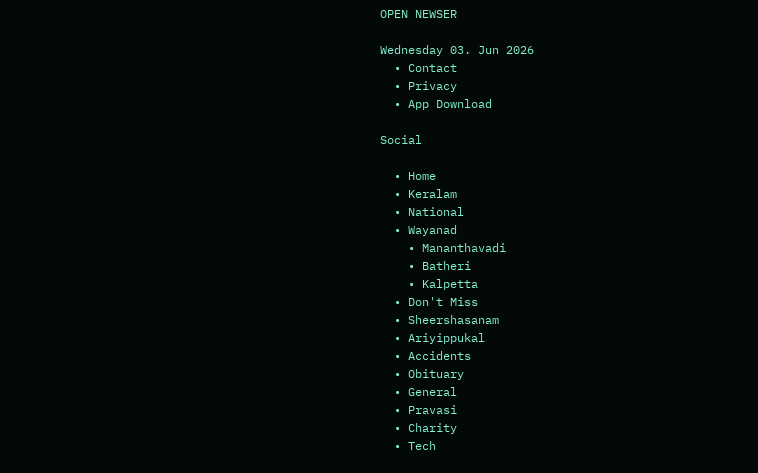OPEN NEWSER

Wednesday 03. Jun 2026
  • Contact
  • Privacy
  • App Download

Social

  • Home
  • Keralam
  • National
  • Wayanad
    • Mananthavadi
    • Batheri
    • Kalpetta
  • Don't Miss
  • Sheershasanam
  • Ariyippukal
  • Accidents
  • Obituary
  • General
  • Pravasi
  • Charity
  • Tech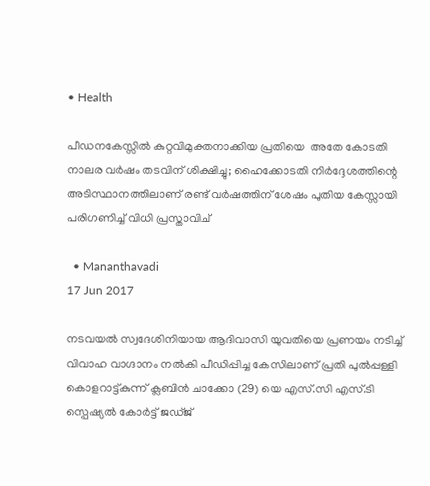• Health

പീഡനകേസ്സില്‍ കുറ്റവിമുക്തനാക്കിയ പ്രതിയെ  അതേ കോടതി നാലര വര്‍ഷം തടവിന് ശിക്ഷിച്ചു; ഹൈക്കോടതി നിര്‍ദ്ദേശത്തിന്റെ അടിസ്ഥാനത്തിലാണ് രണ്ട് വര്‍ഷത്തിന് ശേഷം പുതിയ കേസ്സായി പരിഗണിച്ച് വിധി പ്രസ്താവിച്

  • Mananthavadi
17 Jun 2017

നടവയല്‍ സ്വദേശിനിയായ ആദിവാസി യുവതിയെ പ്രണയം നടിച്ച് വിവാഹ വാഗ്ദാനം നല്‍കി പീഡിപ്പിച്ച കേസിലാണ് പ്രതി പുല്‍പ്പള്ളി കൊളറാട്ട്കുന്ന് ക്ലബിന്‍ ചാക്കോ (29) യെ എസ്.സി എസ്.ടി സ്പെഷ്യല്‍ കോര്‍ട്ട് ജഡ്ജ്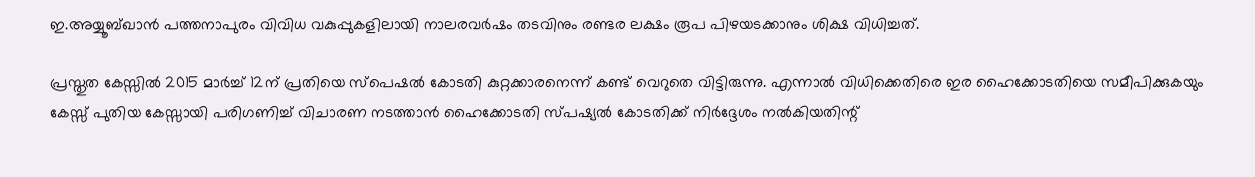ഇ.അയ്യൂബ്ഖാന്‍ പത്തനാപുരം വിവിധ വകുപ്പുകളിലായി നാലരവര്‍ഷം തടവിനും രണ്ടര ലക്ഷം രൂപ പിഴയടക്കാനും ശിക്ഷ വിധിച്ചത്.

പ്രസ്തുത കേസ്സില്‍ 2015 മാര്‍ച്ച് 12ന് പ്രതിയെ സ്പെഷല്‍ കോടതി കുറ്റക്കാരനെന്ന് കണ്ട് വെറുതെ വിട്ടിരുന്നു. എന്നാല്‍ വിധിക്കെതിരെ ഇര ഹൈക്കോടതിയെ സമീപിക്കുകയും കേസ്സ് പുതിയ കേസ്സായി പരിഗണിച്ച് വിചാരണ നടത്താന്‍ ഹൈക്കോടതി സ്പഷ്യല്‍ കോടതിക്ക് നിര്‍ദ്ദേശം നല്‍കിയതിന്റ്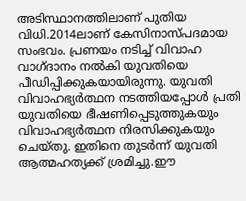അടിസ്ഥാനത്തിലാണ് പുതിയ വിധി.2014ലാണ് കേസിനാസ്പദമായ സംഭവം. പ്രണയം നടിച്ച് വിവാഹ വാഗ്ദാനം നല്‍കി യുവതിയെ പീഡിപ്പിക്കുകയായിരുന്നു. യുവതി വിവാഹഭ്യര്‍ത്ഥന നടത്തിയപ്പോള്‍ പ്രതി യുവതിയെ ഭീഷണിപ്പെടുത്തുകയും വിവാഹഭ്യര്‍ത്ഥന നിരസിക്കുകയും ചെയ്തു. ഇതിനെ തുടര്‍ന്ന് യുവതി ആത്മഹത്യക്ക് ശ്രമിച്ചു.ഈ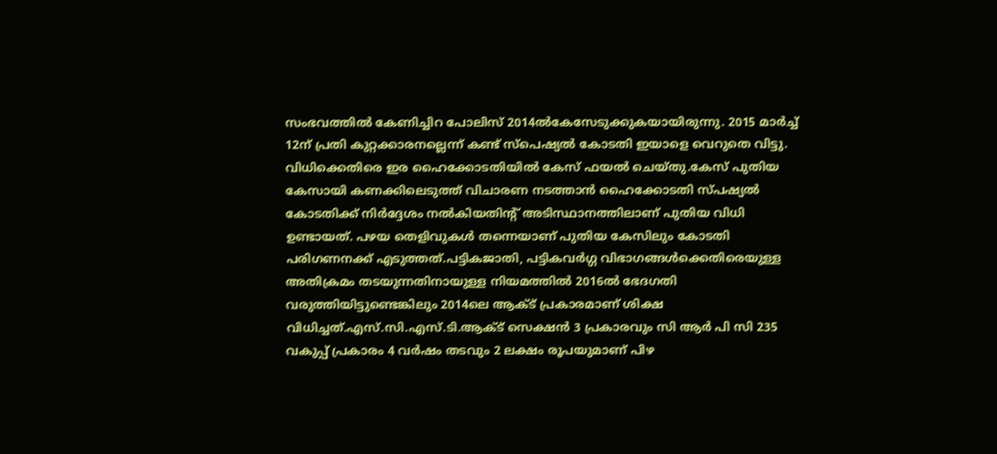സംഭവത്തില്‍ കേണിച്ചിറ പോലിസ് 2014ല്‍കേസേടുക്കുകയായിരുന്നു. 2015 മാര്‍ച്ച് 12ന് പ്രതി കുറ്റക്കാരനല്ലെന്ന് കണ്ട് സ്പെഷ്യല്‍ കോടതി ഇയാളെ വെറുതെ വിട്ടു. വിധിക്കെതിരെ ഇര ഹൈക്കോടതിയില്‍ കേസ് ഫയല്‍ ചെയ്തു.കേസ് പുതിയ കേസായി കണക്കിലെടുത്ത് വിചാരണ നടത്താന്‍ ഹൈക്കോടതി സ്പഷ്യല്‍ കോടതിക്ക് നിര്‍ദ്ദേശം നല്‍കിയതിന്റ് അടിസ്ഥാനത്തിലാണ് പുതിയ വിധി ഉണ്ടായത്. പഴയ തെളിവുകള്‍ തന്നെയാണ് പുതിയ കേസിലും കോടതി പരിഗണനക്ക് എടുത്തത്.പട്ടികജാതി, പട്ടികവര്‍ഗ്ഗ വിഭാഗങ്ങള്‍ക്കെതിരെയുള്ള അതിക്രമം തടയുന്നതിനായുള്ള നിയമത്തില്‍ 2016ല്‍ ഭേദഗതി വരുത്തിയിട്ടുണ്ടെങ്കിലും 2014ലെ ആക്ട് പ്രകാരമാണ് ശിക്ഷ വിധിച്ചത്.എസ്.സി.എസ്.ടി.ആക്ട് സെക്ഷന്‍ 3 പ്രകാരവും സി ആര്‍ പി സി 235 വകുപ്പ് പ്രകാരം 4 വര്‍ഷം തടവും 2 ലക്ഷം രൂപയുമാണ് പിഴ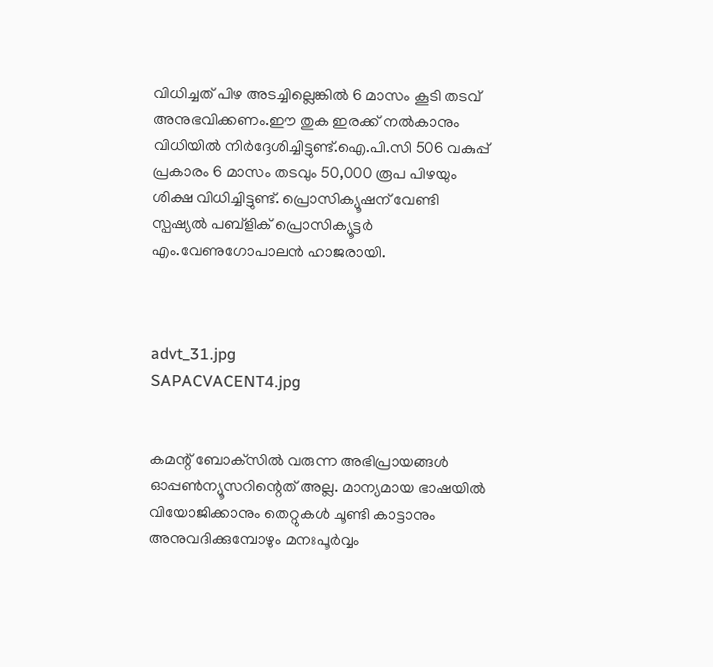വിധിച്ചത് പിഴ അടച്ചില്ലെങ്കില്‍ 6 മാസം കൂടി തടവ് അനുഭവിക്കണം.ഈ തുക ഇരക്ക് നല്‍കാനും വിധിയില്‍ നിര്‍ദ്ദേശിച്ചിട്ടുണ്ട്.ഐ.പി.സി 506 വകുപ്പ് പ്രകാരം 6 മാസം തടവും 50,000 രൂപ പിഴയും ശിക്ഷ വിധിച്ചിട്ടുണ്ട്. പ്രൊസിക്യൂഷന് വേണ്ടി സ്പഷ്യല്‍ പബ്ളിക് പ്രൊസിക്യൂട്ടര്‍ എം.വേണുഗോപാലന്‍ ഹാജരായി.



advt_31.jpg
SAPACVACENT4.jpg


കമന്റ് ബോക്‌സില്‍ വരുന്ന അഭിപ്രായങ്ങള്‍ ഓപ്പൺന്യൂസറിന്റെത് അല്ല. മാന്യമായ ഭാഷയില്‍ വിയോജിക്കാനും തെറ്റുകള്‍ ചൂണ്ടി കാട്ടാനും അനുവദിക്കുമ്പോഴും മനഃപൂര്‍വ്വം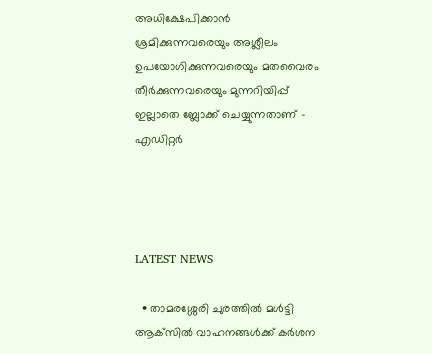അധിക്ഷേപിക്കാന്‍ ശ്രമിക്കുന്നവരെയും അശ്ലീലം ഉപയോഗിക്കുന്നവരെയും മതവൈരം തീര്‍ക്കുന്നവരെയും മുന്നറിയിപ്പ് ഇല്ലാതെ ബ്ലോക്ക് ചെയ്യുന്നതാണ് - എഡിറ്റര്‍




LATEST NEWS

  • താമരശ്ശേരി ചുരത്തില്‍ മള്‍ട്ടി ആക്‌സില്‍ വാഹനങ്ങള്‍ക്ക് കര്‍ശന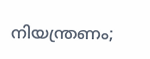നിയന്ത്രണം;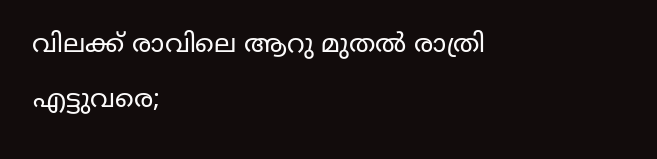വിലക്ക് രാവിലെ ആറു മുതല്‍ രാത്രി എട്ടുവരെ;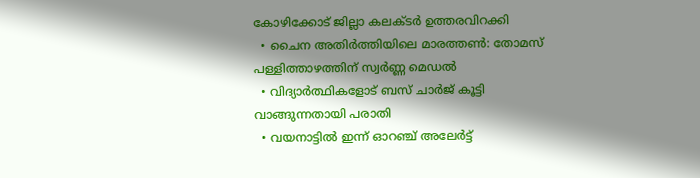കോഴിക്കോട് ജില്ലാ കലക്ടര്‍ ഉത്തരവിറക്കി
  • ചൈന അതിര്‍ത്തിയിലെ മാരത്തണ്‍: തോമസ് പള്ളിത്താഴത്തിന് സ്വര്‍ണ്ണ മെഡല്‍
  • വിദ്യാര്‍ത്ഥികളോട് ബസ് ചാര്‍ജ് കൂട്ടി വാങ്ങുന്നതായി പരാതി
  • വയനാട്ടില്‍ ഇന്ന് ഓറഞ്ച് അലേര്‍ട്ട്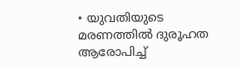• യുവതിയുടെ മരണത്തില്‍ ദുരൂഹത ആരോപിച്ച്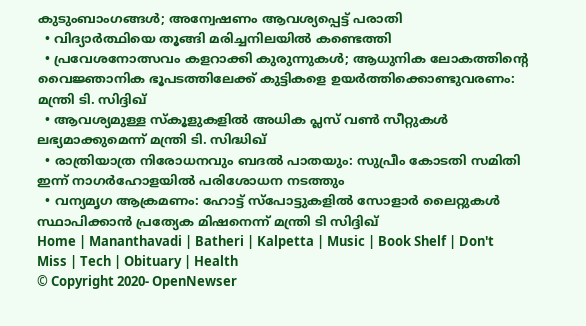കുടുംബാംഗങ്ങള്‍; അന്വേഷണം ആവശ്യപ്പെട്ട് പരാതി
  • വിദ്യാര്‍ത്ഥിയെ തൂങ്ങി മരിച്ചനിലയില്‍ കണ്ടെത്തി
  • പ്രവേശനോത്സവം കളറാക്കി കുരുന്നുകള്‍; ആധുനിക ലോകത്തിന്റെ വൈജ്ഞാനിക ഭൂപടത്തിലേക്ക് കുട്ടികളെ ഉയര്‍ത്തിക്കൊണ്ടുവരണം: മന്ത്രി ടി. സിദ്ദിഖ്
  • ആവശ്യമുള്ള സ്‌കൂളുകളില്‍ അധിക പ്ലസ് വണ്‍ സീറ്റുകള്‍ ലഭ്യമാക്കുമെന്ന് മന്ത്രി ടി. സിദ്ധിഖ്
  • രാത്രിയാത്ര നിരോധനവും ബദല്‍ പാതയും: സുപ്രീം കോടതി സമിതി ഇന്ന് നാഗര്‍ഹോളയില്‍ പരിശോധന നടത്തും
  • വന്യമൃഗ ആക്രമണം: ഹോട്ട് സ്‌പോട്ടുകളില്‍ സോളാര്‍ ലൈറ്റുകള്‍ സ്ഥാപിക്കാന്‍ പ്രത്യേക മിഷനെന്ന് മന്ത്രി ടി സിദ്ദിഖ്
Home | Mananthavadi | Batheri | Kalpetta | Music | Book Shelf | Don't Miss | Tech | Obituary | Health
© Copyright 2020- OpenNewser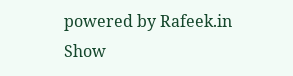powered by Rafeek.in
Show